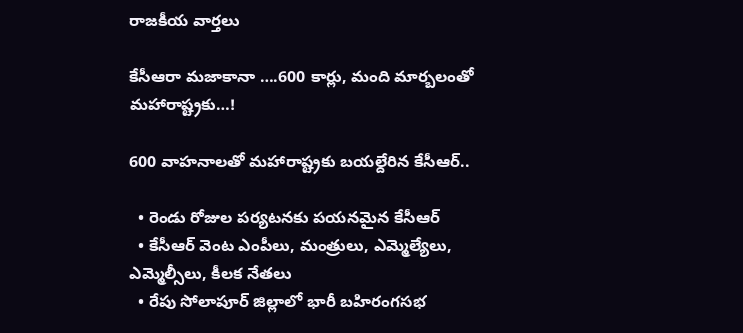రాజకీయ వార్తలు

కేసీఆరా మజాకానా ….600 కార్లు, మంది మార్బలంతో మహారాష్ట్రకు…!

600 వాహనాలతో మహారాష్ట్రకు బయల్దేరిన కేసీఆర్..

  • రెండు రోజుల పర్యటనకు పయనమైన కేసీఆర్
  • కేసీఆర్ వెంట ఎంపీలు, మంత్రులు, ఎమ్మెల్యేలు, ఎమ్మెల్సీలు, కీలక నేతలు
  • రేపు సోలాపూర్ జిల్లాలో భారీ బహిరంగసభ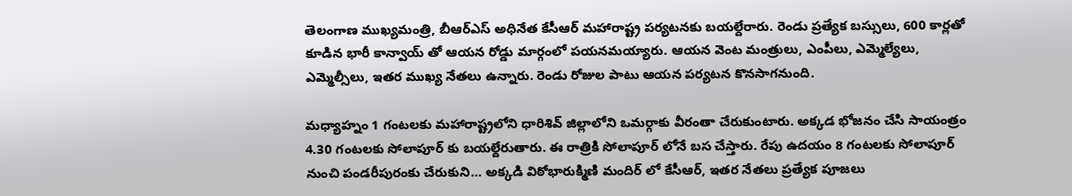తెలంగాణ ముఖ్యమంత్రి, బీఆర్ఎస్ అధినేత కేసీఆర్ మహారాష్ట్ర పర్యటనకు బయల్దేరారు. రెండు ప్రత్యేక బస్సులు, 600 కార్లతో కూడిన భారీ కాన్వాయ్ తో ఆయన రోడ్డు మార్గంలో పయనమయ్యారు. ఆయన వెంట మంత్రులు, ఎంపీలు, ఎమ్మెల్యేలు, ఎమ్మెల్సీలు, ఇతర ముఖ్య నేతలు ఉన్నారు. రెండు రోజుల పాటు ఆయన పర్యటన కొనసాగనుంది.

మధ్యాహ్నం 1 గంటలకు మహారాష్ట్రలోని ధారిశివ్ జిల్లాలోని ఒమర్గాకు వీరంతా చేరుకుంటారు. అక్కడ భోజనం చేసి సాయంత్రం 4.30 గంటలకు సోలాపూర్ కు బయల్దేరుతారు. ఈ రాత్రికి సోలాపూర్ లోనే బస చేస్తారు. రేపు ఉదయం 8 గంటలకు సోలాపూర్ నుంచి పండరీపురంకు చేరుకుని… అక్కడి విఠోభారుక్మిణి మందిర్ లో కేసీఆర్, ఇతర నేతలు ప్రత్యేక పూజలు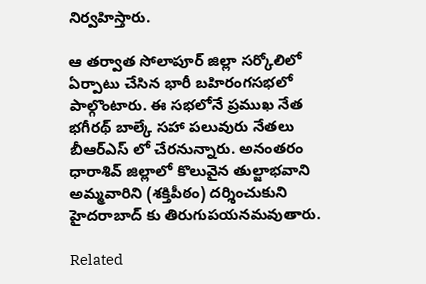నిర్వహిస్తారు.

ఆ తర్వాత సోలాపూర్ జిల్లా సర్కోలిలో ఏర్పాటు చేసిన భారీ బహిరంగసభలో పాల్గొంటారు. ఈ సభలోనే ప్రముఖ నేత భగీరథ్ బాల్కే సహా పలువురు నేతలు బీఆర్ఎస్ లో చేరనున్నారు. అనంతరం ధారాశివ్ జిల్లాలో కొలువైన తుల్జాభవాని అమ్మవారిని (శక్తిపీఠం) దర్శించుకుని హైదరాబాద్ కు తిరుగుపయనమవుతారు.

Related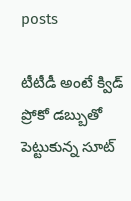posts

టీటీడీ అంటే క్విడ్ ప్రోకో డబ్బుతో పెట్టుకున్న సూట్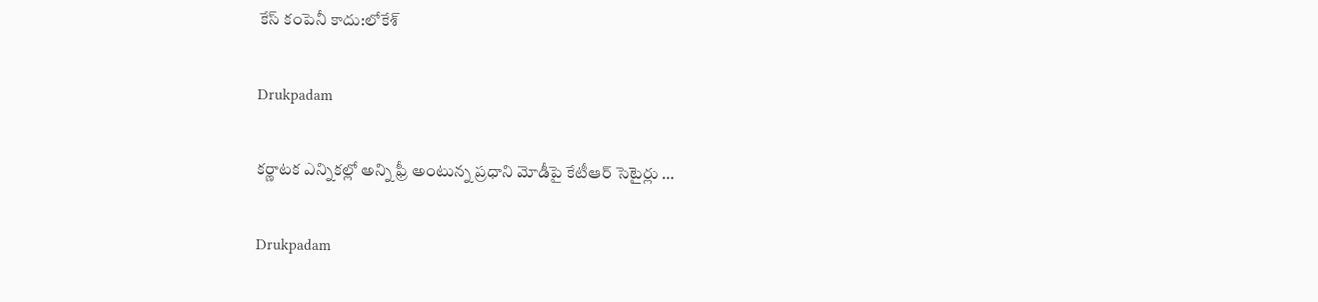కేస్ కంపెనీ కాదు:లోకేశ్

Drukpadam

కర్ణాటక ఎన్నికల్లో అన్ని ఫ్రీ అంటున్న ప్రధాని మోడీపై కేటీఆర్ సెటైర్లు …

Drukpadam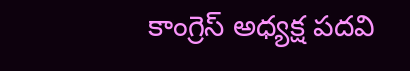కాంగ్రెస్ అధ్య‌క్ష ప‌ద‌వి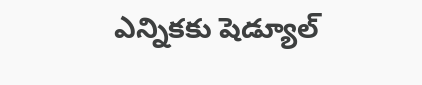ఎన్నిక‌కు షెడ్యూల్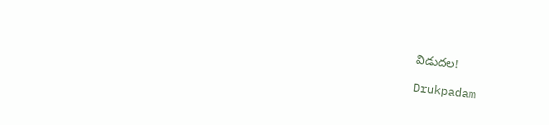విడుద‌ల‌!

Drukpadam